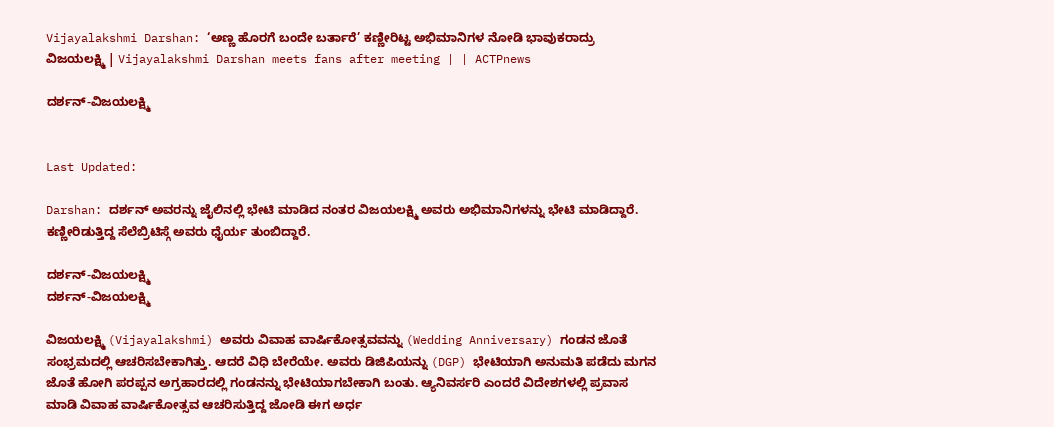Vijayalakshmi Darshan: ‘ಅಣ್ಣ ಹೊರಗೆ ಬಂದೇ ಬರ್ತಾರೆ’ ಕಣ್ಣೀರಿಟ್ಟ ಅಭಿಮಾನಿಗಳ ನೋಡಿ ಭಾವುಕರಾದ್ರು ವಿಜಯಲಕ್ಷ್ಮಿ | Vijayalakshmi Darshan meets fans after meeting | | ACTPnews

ದರ್ಶನ್-ವಿಜಯಲಕ್ಷ್ಮಿ


Last Updated:

Darshan: ದರ್ಶನ್ ಅವರನ್ನು ಜೈಲಿನಲ್ಲಿ ಭೇಟಿ ಮಾಡಿದ ನಂತರ ವಿಜಯಲಕ್ಷ್ಮಿ ಅವರು ಅಭಿಮಾನಿಗಳನ್ನು ಭೇಟಿ ಮಾಡಿದ್ದಾರೆ. ಕಣ್ಣೀರಿಡುತ್ತಿದ್ದ ಸೆಲೆಬ್ರಿಟಿಸ್ಗೆ ಅವರು ಧೈರ್ಯ ತುಂಬಿದ್ದಾರೆ.

ದರ್ಶನ್-ವಿಜಯಲಕ್ಷ್ಮಿ
ದರ್ಶನ್-ವಿಜಯಲಕ್ಷ್ಮಿ

ವಿಜಯಲಕ್ಷ್ಮಿ (Vijayalakshmi) ಅವರು ವಿವಾಹ ವಾರ್ಷಿಕೋತ್ಸವವನ್ನು (Wedding Anniversary) ಗಂಡನ ಜೊತೆ ಸಂಭ್ರಮದಲ್ಲಿ ಆಚರಿಸಬೇಕಾಗಿತ್ತು. ಆದರೆ ವಿಧಿ ಬೇರೆಯೇ. ಅವರು ಡಿಜಿಪಿಯನ್ನು (DGP) ಭೇಟಿಯಾಗಿ ಅನುಮತಿ ಪಡೆದು ಮಗನ ಜೊತೆ ಹೋಗಿ ಪರಪ್ಪನ ಅಗ್ರಹಾರದಲ್ಲಿ ಗಂಡನನ್ನು ಭೇಟಿಯಾಗಬೇಕಾಗಿ ಬಂತು. ಆ್ಯನಿವರ್ಸರಿ ಎಂದರೆ ವಿದೇಶಗಳಲ್ಲಿ ಪ್ರವಾಸ ಮಾಡಿ ವಿವಾಹ ವಾರ್ಷಿಕೋತ್ಸವ ಆಚರಿಸುತ್ತಿದ್ದ ಜೋಡಿ ಈಗ ಅರ್ಧ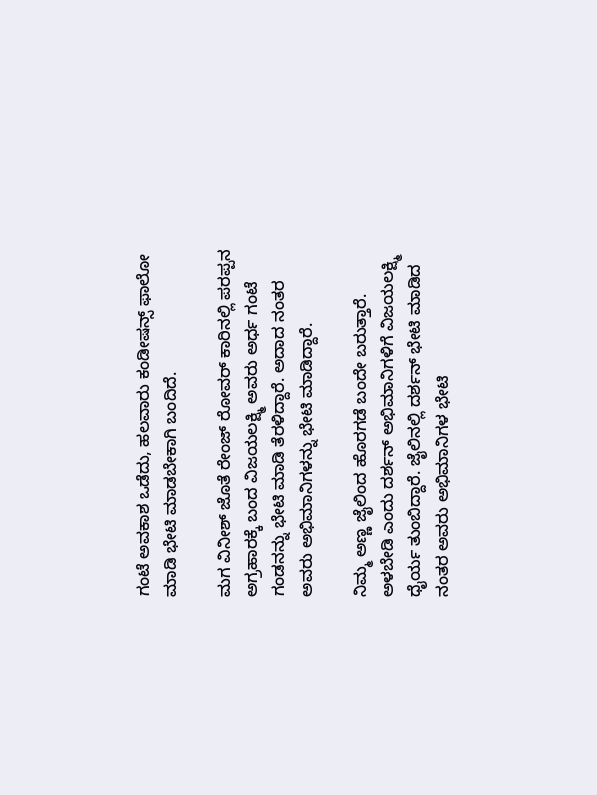ಗಂಟೆ ಅವಕಾಶ ಒಡೆದು, ಹಲವಾರು ಕಂಡೀಷನ್ಸ್ ಫಾಲೋ ಮಾಡಿ ಭೇಟಿ ಮಾಡಬೇಕಾಗಿ ಬಂದಿದೆ.

ಮಗ ವಿನೀಶ್ ಜೊತೆ ರೇಂಜ್ ರೋವರ್ ಕಾರಿನಲ್ಲಿ ಪರಪ್ಪನ ಅಗ್ರಹಾರಕ್ಕೆ ಬಂದ ವಿಜಯಲಕ್ಷ್ಮಿ ಅವರು ಅರ್ಧ ಗಂಟೆ ಗಂಡನನ್ನು ಭೇಟಿ ಮಾಡಿ ತೆರಳಿದ್ದಾರೆ. ಅದಾದ ನಂತರ ಅವರು ಅಭಿಮಾನಿಗಳನ್ನು ಭೇಟಿ ಮಾಡಿದ್ದಾರೆ.

ನಿಮ್ಮ ಅಣ್ಣ ಜೈಲಿಂದ ಹೊರಗಡೆ ಬಂದೇ ಬರುತ್ತಾರೆ. ಅಳಬೇಡಿ ಎಂದು ದರ್ಶನ್ ಅಭಿಮಾನಿಗಳಿಗೆ ವಿಜಯಲಕ್ಷ್ಮಿ ಧೈರ್ಯ ತುಂಬಿದ್ದಾರೆ. ಜೈಲಿನಲ್ಲಿ ದರ್ಶನ್ ಭೇಟಿ ಮಾಡಿದ ನಂತರ ಅವರು ಅಭಿಮಾನಿಗಳ ಭೇಟಿ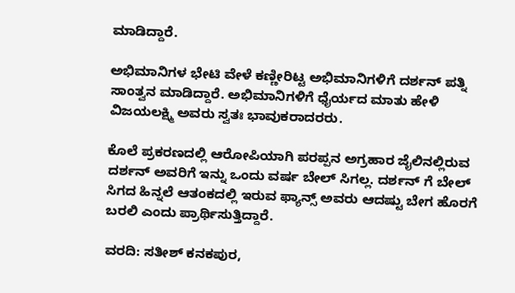ಮಾಡಿದ್ದಾರೆ.

ಅಭಿಮಾನಿಗಳ ಭೇಟಿ ವೇಳೆ ಕಣ್ಣೀರಿಟ್ಟ ಅಭಿಮಾನಿಗಳಿಗೆ ದರ್ಶನ್ ಪತ್ನಿ ಸಾಂತ್ವನ ಮಾಡಿದ್ದಾರೆ. ಅಭಿಮಾನಿಗಳಿಗೆ ಧೈರ್ಯದ ಮಾತು ಹೇಳಿ ವಿಜಯಲಕ್ಷ್ಮಿ ಅವರು ಸ್ವತಃ ಭಾವುಕರಾದರರು.

ಕೊಲೆ ಪ್ರಕರಣದಲ್ಲಿ ಆರೋಪಿಯಾಗಿ ಪರಪ್ಪನ ಅಗ್ರಹಾರ ಜೈಲಿನಲ್ಲಿರುವ ದರ್ಶನ್ ಅವರಿಗೆ ಇನ್ನು ಒಂದು ವರ್ಷ ಬೇಲ್ ಸಿಗಲ್ಲ. ದರ್ಶನ್ ಗೆ ಬೇಲ್ ಸಿಗದ ಹಿನ್ನಲೆ ಆತಂಕದಲ್ಲಿ ಇರುವ ಫ್ಯಾನ್ಸ್ ಅವರು ಆದಷ್ಟು ಬೇಗ ಹೊರಗೆ ಬರಲಿ ಎಂದು ಪ್ರಾರ್ಥಿಸುತ್ತಿದ್ದಾರೆ.

ವರದಿ: ಸತೀಶ್ ಕನಕಪುರ,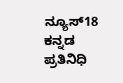ನ್ಯೂಸ್18 ಕನ್ನಡ ಪ್ರತಿನಿಧಿ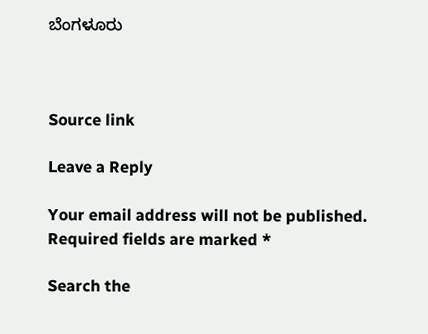ಬೆಂಗಳೂರು



Source link

Leave a Reply

Your email address will not be published. Required fields are marked *

Search the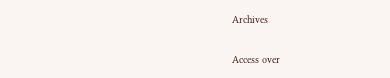Archives

Access over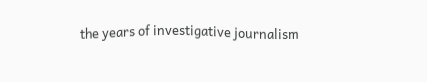the years of investigative journalism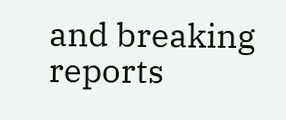and breaking reports